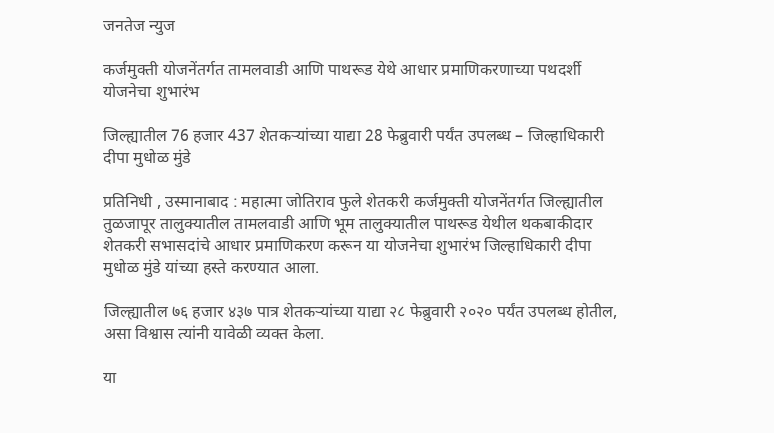जनतेज न्युज

कर्जमुक्ती योजनेंतर्गत तामलवाडी आणि पाथरूड येथे आधार प्रमाणिकरणाच्या पथदर्शी योजनेचा शुभारंभ

जिल्ह्यातील 76 हजार 437 शेतकऱ्यांच्या याद्या 28 फेब्रुवारी पर्यंत उपलब्ध – जिल्हाधिकारी दीपा मुधोळ मुंडे

प्रतिनिधी , उस्मानाबाद : महात्मा जोतिराव फुले शेतकरी कर्जमुक्ती योजनेंतर्गत जिल्ह्यातील तुळजापूर तालुक्यातील तामलवाडी आणि भूम तालुक्यातील पाथरूड येथील थकबाकीदार शेतकरी सभासदांचे आधार प्रमाणिकरण करून या योजनेचा शुभारंभ जिल्हाधिकारी दीपा मुधोळ मुंडे यांच्या हस्ते करण्यात आला.

जिल्ह्यातील ७६ हजार ४३७ पात्र शेतकऱ्यांच्या याद्या २८ फेब्रुवारी २०२० पर्यंत उपलब्ध होतील, असा विश्वास त्यांनी यावेळी व्यक्त केला.

या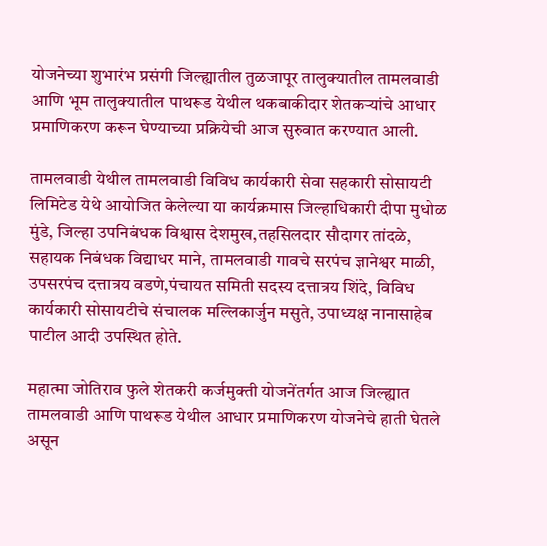योजनेच्या शुभारंभ प्रसंगी जिल्ह्यातील तुळजापूर तालुक्यातील तामलवाडी आणि भूम तालुक्यातील पाथरूड येथील थकबाकीदार शेतकऱ्यांचे आधार प्रमाणिकरण करून घेण्याच्या प्रक्रियेची आज सुरुवात करण्यात आली.

तामलवाडी येथील तामलवाडी विविध कार्यकारी सेवा सहकारी सोसायटी लिमिटेड येथे आयोजित केलेल्या या कार्यक्रमास जिल्हाधिकारी दीपा मुधोळ मुंडे, जिल्हा उपनिबंधक विश्वास देशमुख,तहसिलदार सौदागर तांदळे, सहायक निबंधक विद्याधर माने, तामलवाडी गावचे सरपंच ज्ञानेश्वर माळी, उपसरपंच दत्तात्रय वडणे,पंचायत समिती सदस्य दत्तात्रय शिंदे, विविध कार्यकारी सोसायटीचे संचालक मल्लिकार्जुन मसुते, उपाध्यक्ष नानासाहेब पाटील आदी उपस्थित होते.

महात्मा जोतिराव फुले शेतकरी कर्जमुक्ती योजनेंतर्गत आज जिल्ह्यात तामलवाडी आणि पाथरूड येथील आधार प्रमाणिकरण योजनेचे हाती घेतले असून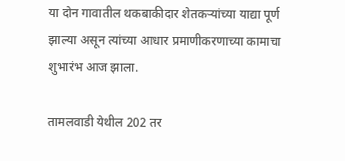या दोन गावातील थकबाकीदार शेतकऱ्यांच्या याद्या पूर्ण झाल्या असून त्यांच्या आधार प्रमाणीकरणाच्या कामाचा शुभारंभ आज झाला.

तामलवाडी येथील 202 तर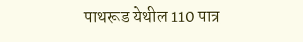पाथरूड येथील 110 पात्र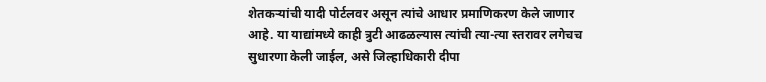शेतकऱ्यांची यादी पोर्टलवर असून त्यांचे आधार प्रमाणिकरण केले जाणार आहे. या याद्यांमध्ये काही त्रुटी आढळल्यास त्यांची त्या-त्या स्तरावर लगेचच सुधारणा केली जाईल, असे जिल्हाधिकारी दीपा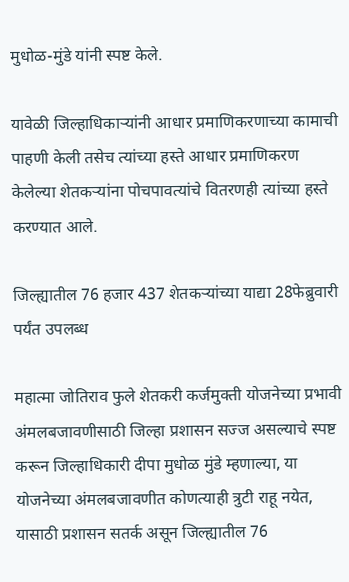मुधोळ-मुंडे यांनी स्पष्ट केले.

यावेळी जिल्हाधिकाऱ्यांनी आधार प्रमाणिकरणाच्या कामाची पाहणी केली तसेच त्यांच्या हस्ते आधार प्रमाणिकरण केलेल्या शेतकऱ्यांना पोचपावत्यांचे वितरणही त्यांच्या हस्ते करण्यात आले.

जिल्ह्यातील 76 हजार 437 शेतकऱ्यांच्या याद्या 28फेब्रुवारी पर्यंत उपलब्ध

महात्मा जोतिराव फुले शेतकरी कर्जमुक्ती योजनेच्या प्रभावी अंमलबजावणीसाठी जिल्हा प्रशासन सज्ज असल्याचे स्पष्ट करून जिल्हाधिकारी दीपा मुधोळ मुंडे म्हणाल्या, या योजनेच्या अंमलबजावणीत कोणत्याही त्रुटी राहू नयेत, यासाठी प्रशासन सतर्क असून जिल्ह्यातील 76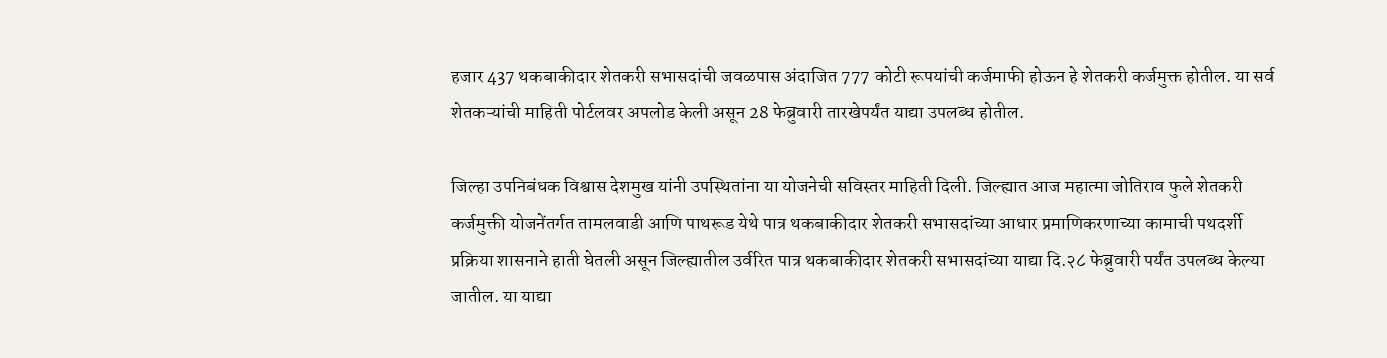हजार 437 थकबाकीदार शेतकरी सभासदांची जवळपास अंदाजित 777 कोटी रूपयांची कर्जमाफी होऊन हे शेतकरी कर्जमुक्त होतील. या सर्व शेतकऱ्यांची माहिती पोर्टलवर अपलोड केली असून 28 फेब्रुवारी तारखेपर्यंत याद्या उपलब्ध होतील.

जिल्हा उपनिबंधक विश्वास देशमुख यांनी उपस्थितांना या योजनेची सविस्तर माहिती दिली. जिल्ह्यात आज महात्मा जोतिराव फुले शेतकरी कर्जमुक्ती योजनेंतर्गत तामलवाडी आणि पाथरूड येथे पात्र थकबाकीदार शेतकरी सभासदांच्या आधार प्रमाणिकरणाच्या कामाची पथदर्शी प्रक्रिया शासनाने हाती घेतली असून जिल्ह्यातील उर्वरित पात्र थकबाकीदार शेतकरी सभासदांच्या याद्या दि.२८ फेब्रुवारी पर्यंत उपलब्ध केल्या जातील. या याद्या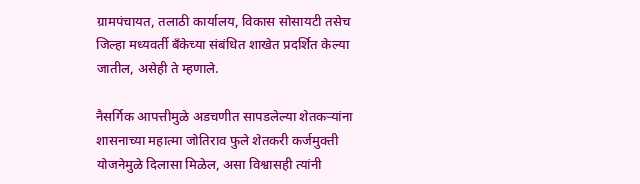ग्रामपंचायत, तलाठी कार्यालय, विकास सोसायटी तसेच जिल्हा मध्यवर्ती बँकेच्या संबंधित शाखेत प्रदर्शित केल्या जातील, असेही ते म्हणाले.

नैसर्गिक आपत्तीमुळे अडचणीत सापडलेल्या शेतकऱ्यांना शासनाच्या महात्मा जोतिराव फुले शेतकरी कर्जमुक्ती योजनेमुळे दिलासा मिळेल, असा विश्वासही त्यांनी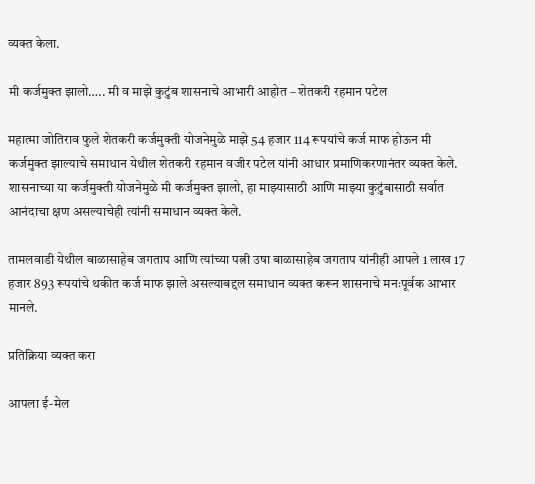व्यक्त केला.

मी कर्जमुक्त झालो….. मी व माझे कुटुंब शासनाचे आभारी आहोत – शेतकरी रहमान पटेल

महात्मा जोतिराव फुले शेतकरी कर्जमुक्ती योजनेमुळे माझे 54 हजार 114 रूपयांचे कर्ज माफ होऊन मी कर्जमुक्त झाल्याचे समाधान येथील शेतकरी रहमान वजीर पटेल यांनी आधार प्रमाणिकरणानंतर व्यक्त केले. शासनाच्या या कर्जमुक्ती योजनेमुळे मी कर्जमुक्त झालो, हा माझ्यासाठी आणि माझ्या कुटुंबासाठी सर्वात आनंदाचा क्षण असल्याचेही त्यांनी समाधान व्यक्त केले.

तामलवाडी येथील बाळासाहेब जगताप आणि त्यांच्या पत्नी उषा बाळासाहेब जगताप यांनीही आपले 1 लाख 17 हजार 893 रूपयांचे थकीत कर्ज माफ झाले असल्याबद्दल समाधान व्यक्त करून शासनाचे मनःपूर्वक आभार मानले.

प्रतिक्रिया व्यक्त करा

आपला ई-मेल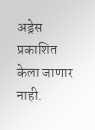अड्रेस प्रकाशित केला जाणार नाही.